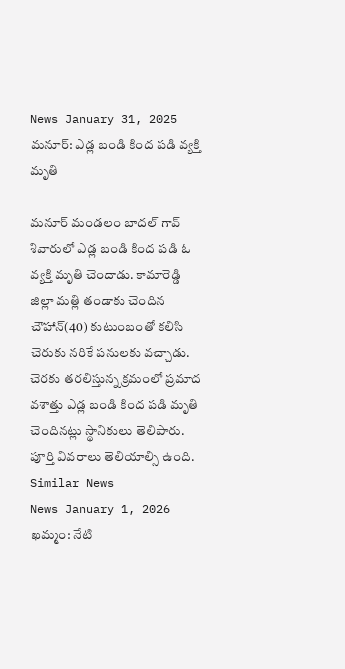News January 31, 2025
మనూర్: ఎడ్ల బండి కింద పడి వ్యక్తి మృతి

మనూర్ మండలం బాదల్ గావ్ శివారులో ఎడ్ల బండి కింద పడి ఓ వ్యక్తి మృతి చెందాడు. కామారెడ్డి జిల్లా మత్లి తండాకు చెందిన చౌహాన్(40) కుటుంబంతో కలిసి చెరుకు నరికే పనులకు వచ్చాడు. చెరకు తరలిస్తున్న క్రమంలో ప్రమాద వశాత్తు ఎడ్ల బండి కింద పడి మృతి చెందినట్లు స్థానికులు తెలిపారు. పూర్తి వివరాలు తెలియాల్సి ఉంది.
Similar News
News January 1, 2026
ఖమ్మం: నేటి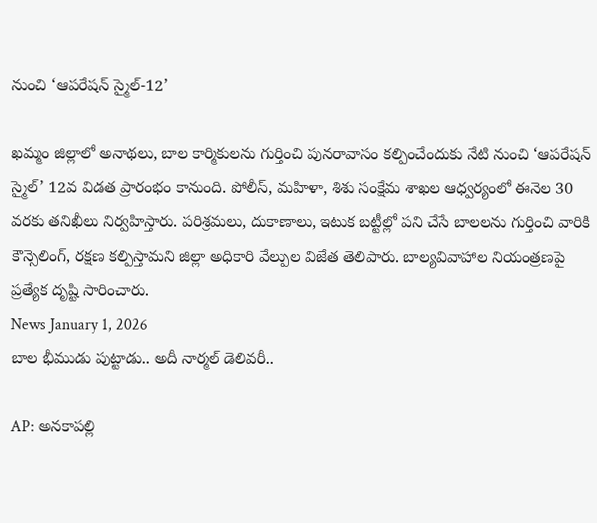నుంచి ‘ఆపరేషన్ స్మైల్-12’

ఖమ్మం జిల్లాలో అనాథలు, బాల కార్మికులను గుర్తించి పునరావాసం కల్పించేందుకు నేటి నుంచి ‘ఆపరేషన్ స్మైల్’ 12వ విడత ప్రారంభం కానుంది. పోలీస్, మహిళా, శిశు సంక్షేమ శాఖల ఆధ్వర్యంలో ఈనెల 30 వరకు తనిఖీలు నిర్వహిస్తారు. పరిశ్రమలు, దుకాణాలు, ఇటుక బట్టీల్లో పని చేసే బాలలను గుర్తించి వారికి కౌన్సెలింగ్, రక్షణ కల్పిస్తామని జిల్లా అధికారి వేల్పుల విజేత తెలిపారు. బాల్యవివాహాల నియంత్రణపై ప్రత్యేక దృష్టి సారించారు.
News January 1, 2026
బాల భీముడు పుట్టాడు.. అదీ నార్మల్ డెలివరీ..

AP: అనకాపల్లి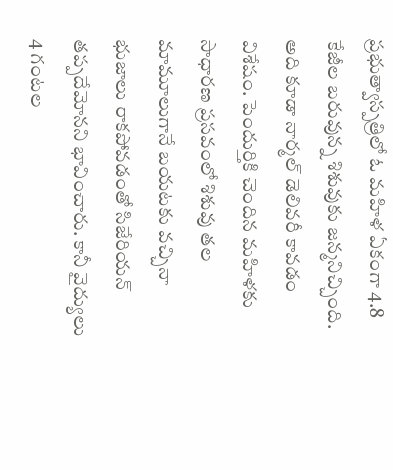ప్రభుత్వాస్పత్రిలో ఓ మహిళ ఏకంగా 4.8 కేజీల బరువున్న శిశువుకు జన్మనిచ్చింది. అది కూడా నార్మల్ డెలివరీ కావడం విశేషం. పెందుర్తికి చెందిన మహిళకు సాధారణ ప్రసవంలో శిశువు తల మామూలుగానే బయటకు వచ్చినా భుజాలు రాకపోవడంతో సిజేరియన్ తప్పదేమోనని భావించారు. కానీ వైద్యులు 4 గంటల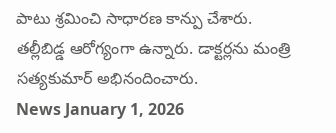పాటు శ్రమించి సాధారణ కాన్పు చేశారు. తల్లీబిడ్డ ఆరోగ్యంగా ఉన్నారు. డాక్టర్లను మంత్రి సత్యకుమార్ అభినందించారు.
News January 1, 2026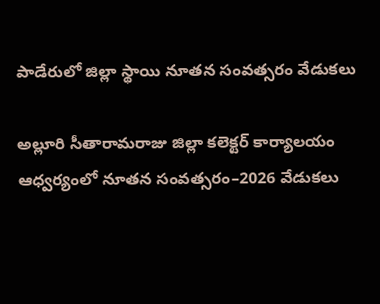పాడేరులో జిల్లా స్థాయి నూతన సంవత్సరం వేడుకలు

అల్లూరి సీతారామరాజు జిల్లా కలెక్టర్ కార్యాలయం ఆధ్వర్యంలో నూతన సంవత్సరం–2026 వేడుకలు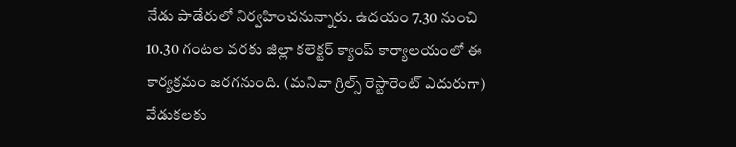నేడు పాడేరులో నిర్వహించనున్నారు. ఉదయం 7.30 నుంచి 10.30 గంటల వరకు జిల్లా కలెక్టర్ క్యాంప్ కార్యాలయంలో ఈ కార్యక్రమం జరగనుంది. (మనివా గ్రిల్స్ రెస్టారెంట్ ఎదురుగా) వేడుకలకు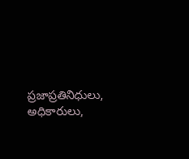ప్రజాప్రతినిధులు, అధికారులు,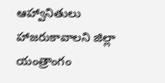ఆహ్వానితులు హాజరుకావాలని జిల్లా యంత్రాంగం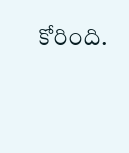కోరింది.